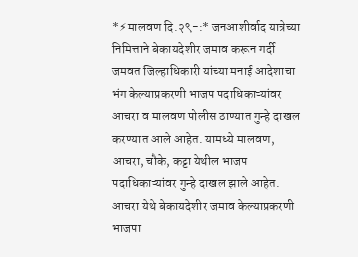*⚡मालवण दि.२९-:* जनआशीर्वाद यात्रेच्या निमित्ताने बेकायदेशीर जमाव करून गर्दी जमवत जिल्हाधिकारी यांच्या मनाई आदेशाचा भंग केल्याप्रकरणी भाजप पदाधिकाऱ्यांवर आचरा व मालवण पोलीस ठाण्यात गुन्हे दाखल करण्यात आले आहेत. यामध्ये मालवण, आचरा, चौके, कट्टा येथील भाजप पदाधिकाऱ्यांवर गुन्हे दाखल झाले आहेत. आचरा येथे बेकायदेशीर जमाव केल्याप्रकरणी भाजपा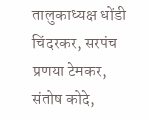तालुकाध्यक्ष धोंडी चिंदरकर, सरपंच प्रणया टेमकर, संतोष कोदे,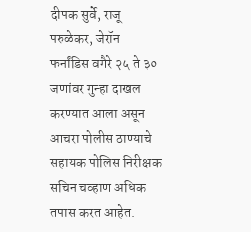दीपक सुर्वे, राजू परुळेकर, जेरॉन फर्नांडिस वगैरे २५ ते ३० जणांवर गुन्हा दाखल करण्यात आला असून आचरा पोलीस ठाण्याचे सहायक पोलिस निरीक्षक सचिन चव्हाण अधिक तपास करत आहेत.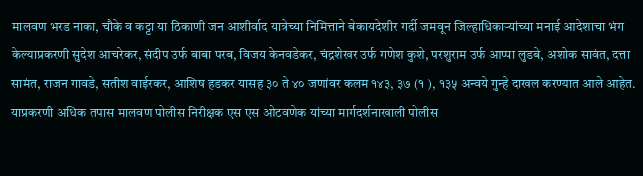मालवण भरड नाका, चौके व कट्टा या ठिकाणी जन आशीर्वाद यात्रेच्या निमित्ताने बेकायदेशीर गर्दी जमवून जिल्हाधिकाऱ्यांच्या मनाई आदेशाचा भंग केल्याप्रकरणी सुदेश आचरेकर, संदीप उर्फ बाबा परब, विजय केनवडेकर, चंद्रशेखर उर्फ गणेश कुशे, परशुराम उर्फ आप्पा लुडबे, अशोक सावंत, दत्ता सामंत, राजन गावडे, सतीश वाईरकर, आशिष हडकर यासह ३० ते ४० जणांवर कलम १४३, ३७ (१ ), १३५ अन्वये गुन्हे दाखल करण्यात आले आहेत. याप्रकरणी अधिक तपास मालवण पोलीस निरीक्षक एस एस ओटवणेक यांच्या मार्गदर्शनाखाली पोलीस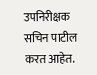उपनिरीक्षक सचिन पाटील करत आहेत.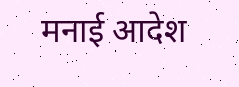मनाई आदेश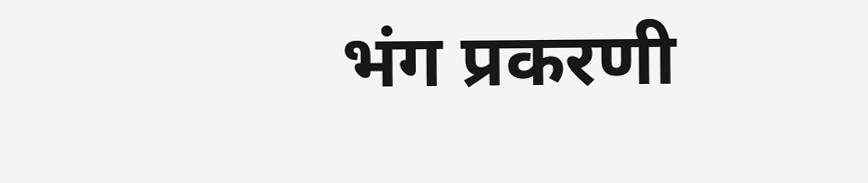भंग प्रकरणी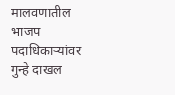मालवणातील भाजप पदाधिकाऱ्यांवर गुन्हे दाखल